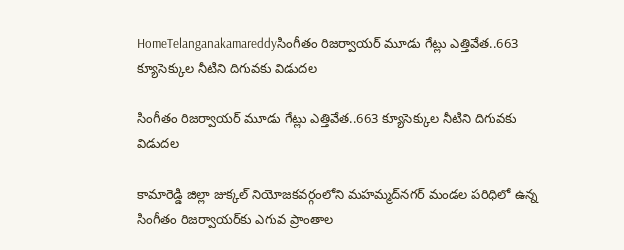HomeTelanganakamareddyసింగీతం రిజర్వాయర్ మూడు గేట్లు ఎత్తివేత..663 క్యూసెక్కుల నీటిని దిగువకు విడుదల

సింగీతం రిజర్వాయర్ మూడు గేట్లు ఎత్తివేత..663 క్యూసెక్కుల నీటిని దిగువకు విడుదల

కామారెడ్డి జిల్లా జుక్కల్ నియోజకవర్గంలోని మహమ్మద్‌నగర్ మండల పరిధిలో ఉన్న సింగీతం రిజర్వాయర్‌కు ఎగువ ప్రాంతాల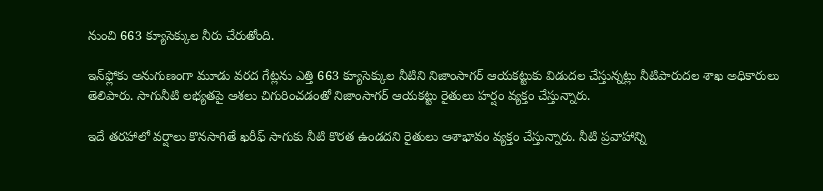నుంచి 663 క్యూసెక్కుల నీరు చేరుతోంది.

ఇన్‌ఫ్లోకు అనుగుణంగా మూడు వరద గేట్లను ఎత్తి 663 క్యూసెక్కుల నీటిని నిజాంసాగర్ ఆయకట్టుకు విడుదల చేస్తున్నట్లు నీటిపారుదల శాఖ అధికారులు తెలిపారు. సాగునీటి లభ్యతపై ఆశలు చిగురించడంతో నిజాంసాగర్ ఆయకట్టు రైతులు హర్షం వ్యక్తం చేస్తున్నారు.

ఇదే తరహాలో వర్షాలు కొనసాగితే ఖరీఫ్ సాగుకు నీటి కొరత ఉండదని రైతులు ఆశాభావం వ్యక్తం చేస్తున్నారు. నీటి ప్రవాహాన్ని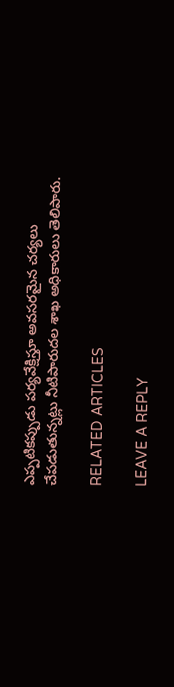ఎప్పటికప్పుడు పర్యవేక్షిస్తూ అవసరమైన చర్యలు చేపడుతున్నట్లు నీటిపారుదల శాఖ అధికారులు తెలిపారు.

RELATED ARTICLES

LEAVE A REPLY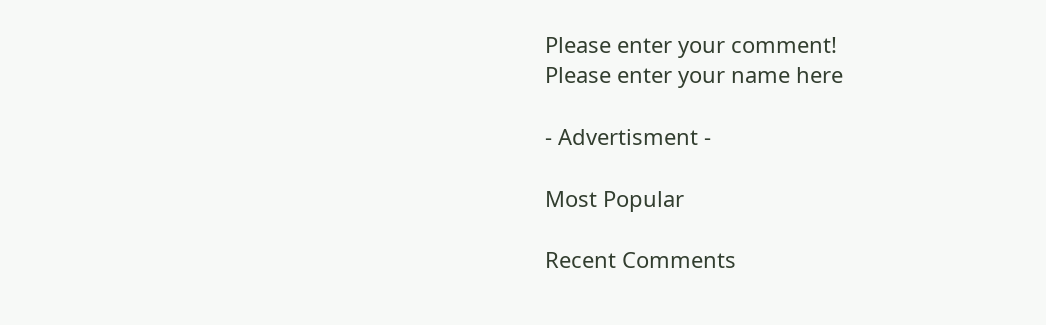Please enter your comment!
Please enter your name here

- Advertisment -

Most Popular

Recent Comments